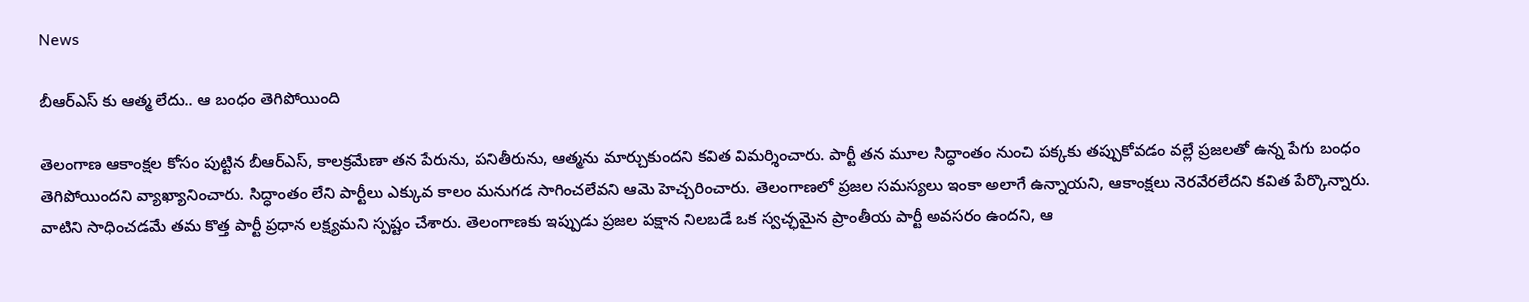News

బీఆర్ఎస్ కు ఆత్మ లేదు.. ఆ బంధం తెగిపోయింది

తెలంగాణ ఆకాంక్షల కోసం పుట్టిన బీఆర్ఎస్, కాలక్రమేణా తన పేరును, పనితీరును, ఆత్మను మార్చుకుందని కవిత విమర్శించారు. పార్టీ తన మూల సిద్ధాంతం నుంచి పక్కకు తప్పుకోవడం వల్లే ప్రజలతో ఉన్న పేగు బంధం తెగిపోయిందని వ్యాఖ్యానించారు. సిద్ధాంతం లేని పార్టీలు ఎక్కువ కాలం మనుగడ సాగించలేవని ఆమె హెచ్చరించారు. తెలంగాణలో ప్రజల సమస్యలు ఇంకా అలాగే ఉన్నాయని, ఆకాంక్షలు నెరవేరలేదని కవిత పేర్కొన్నారు. వాటిని సాధించడమే తమ కొత్త పార్టీ ప్రధాన లక్ష్యమని స్పష్టం చేశారు. తెలంగాణకు ఇప్పుడు ప్రజల పక్షాన నిలబడే ఒక స్వచ్ఛమైన ప్రాంతీయ పార్టీ అవసరం ఉందని, ఆ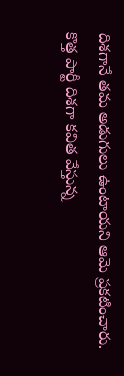దిశగానే తమ అడుగులు ఉంటాయని ఆమె ప్రకటించారు. కొత్త పార్టీ దిశగా కవిత వేస్తున్న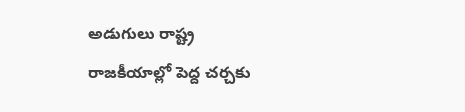అడుగులు రాష్ట్ర రాజకీయాల్లో పెద్ద చర్చకు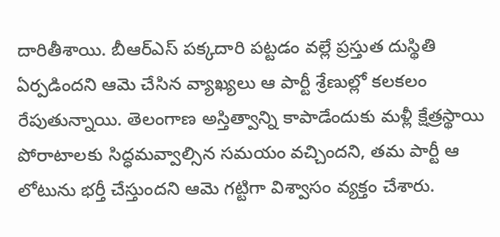దారితీశాయి. బీఆర్ఎస్ పక్కదారి పట్టడం వల్లే ప్రస్తుత దుస్థితి ఏర్పడిందని ఆమె చేసిన వ్యాఖ్యలు ఆ పార్టీ శ్రేణుల్లో కలకలం రేపుతున్నాయి. తెలంగాణ అస్తిత్వాన్ని కాపాడేందుకు మళ్లీ క్షేత్రస్థాయి పోరాటాలకు సిద్ధమవ్వాల్సిన సమయం వచ్చిందని, తమ పార్టీ ఆ లోటును భర్తీ చేస్తుందని ఆమె గట్టిగా విశ్వాసం వ్యక్తం చేశారు.